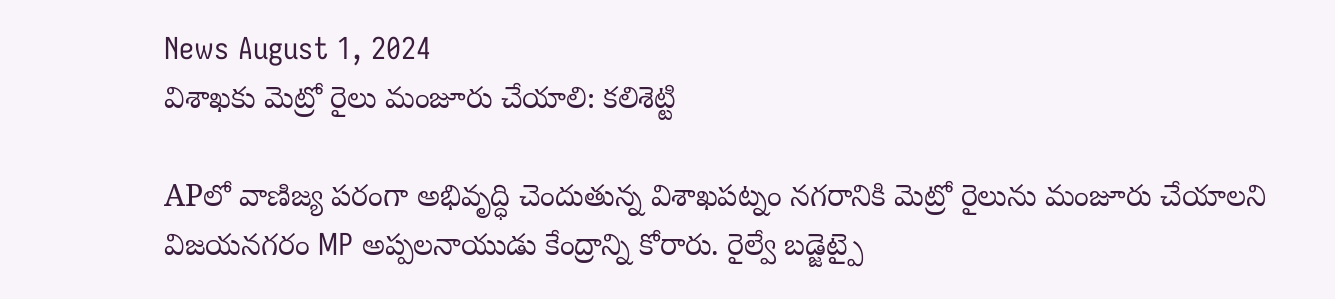News August 1, 2024
విశాఖకు మెట్రో రైలు మంజూరు చేయాలి: కలిశెట్టి

APలో వాణిజ్య పరంగా అభివృద్ధి చెందుతున్న విశాఖపట్నం నగరానికి మెట్రో రైలును మంజూరు చేయాలని విజయనగరం MP అప్పలనాయుడు కేంద్రాన్ని కోరారు. రైల్వే బడ్జెట్పై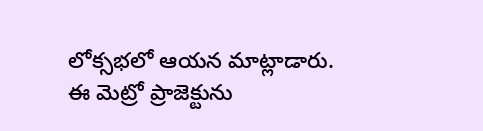లోక్సభలో ఆయన మాట్లాడారు. ఈ మెట్రో ప్రాజెక్టును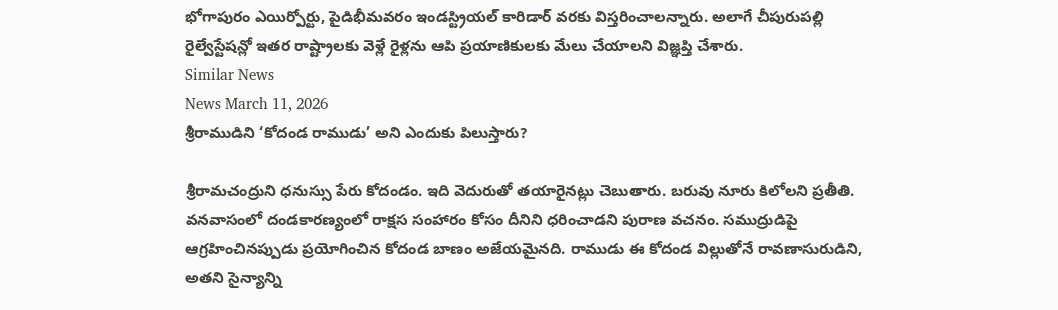భోగాపురం ఎయిర్పోర్టు, పైడిభీమవరం ఇండస్ట్రియల్ కారిడార్ వరకు విస్తరించాలన్నారు. అలాగే చీపురుపల్లి రైల్వేస్టేషన్లో ఇతర రాష్ట్రాలకు వెళ్లే రైళ్లను ఆపి ప్రయాణికులకు మేలు చేయాలని విజ్ఞప్తి చేశారు.
Similar News
News March 11, 2026
శ్రీరాముడిని ‘కోదండ రాముడు’ అని ఎందుకు పిలుస్తారు?

శ్రీరామచంద్రుని ధనుస్సు పేరు కోదండం. ఇది వెదురుతో తయారైనట్లు చెబుతారు. బరువు నూరు కిలోలని ప్రతీతి. వనవాసంలో దండకారణ్యంలో రాక్షస సంహారం కోసం దీనిని ధరించాడని పురాణ వచనం. సముద్రుడిపై ఆగ్రహించినప్పుడు ప్రయోగించిన కోదండ బాణం అజేయమైనది. రాముడు ఈ కోదండ విల్లుతోనే రావణాసురుడిని, అతని సైన్యాన్ని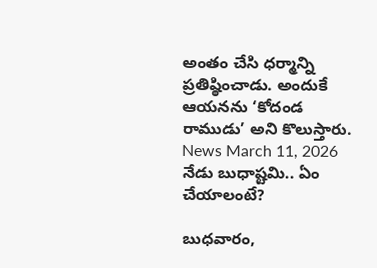అంతం చేసి ధర్మాన్ని ప్రతిష్ఠించాడు. అందుకే ఆయనను ‘కోదండ రాముడు’ అని కొలుస్తారు.
News March 11, 2026
నేడు బుధాష్టమి.. ఏం చేయాలంటే?

బుధవారం,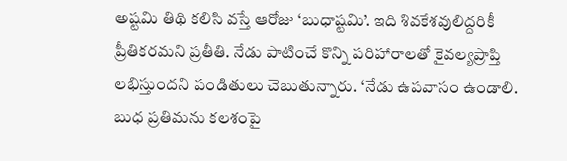అష్టమి తిథి కలిసి వస్తే ఆరోజు ‘బుధాష్టమి’. ఇది శివకేశవులిద్దరికీ ప్రీతికరమని ప్రతీతి. నేడు పాటించే కొన్ని పరిహారాలతో కైవల్యప్రాప్తి లభిస్తుందని పండితులు చెబుతున్నారు. ‘నేడు ఉపవాసం ఉండాలి. బుధ ప్రతిమను కలశంపై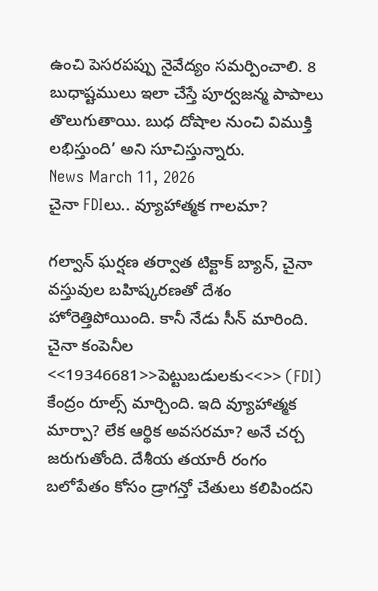ఉంచి పెసరపప్పు నైవేద్యం సమర్పించాలి. 8 బుధాష్టములు ఇలా చేస్తే పూర్వజన్మ పాపాలు తొలుగుతాయి. బుధ దోషాల నుంచి విముక్తి లభిస్తుంది’ అని సూచిస్తున్నారు.
News March 11, 2026
చైనా FDIలు.. వ్యూహాత్మక గాలమా?

గల్వాన్ ఘర్షణ తర్వాత టిక్టాక్ బ్యాన్, చైనా వస్తువుల బహిష్కరణతో దేశం హోరెత్తిపోయింది. కానీ నేడు సీన్ మారింది. చైనా కంపెనీల <<19346681>>పెట్టుబడులకు<<>> (FDI) కేంద్రం రూల్స్ మార్చింది. ఇది వ్యూహాత్మక మార్పా? లేక ఆర్థిక అవసరమా? అనే చర్చ జరుగుతోంది. దేశీయ తయారీ రంగం బలోపేతం కోసం డ్రాగన్తో చేతులు కలిపిందని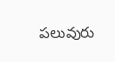పలువురు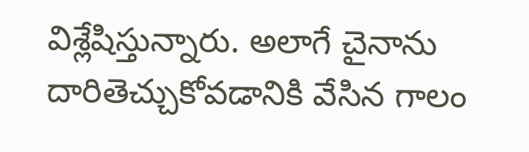విశ్లేషిస్తున్నారు. అలాగే చైనాను దారితెచ్చుకోవడానికి వేసిన గాలం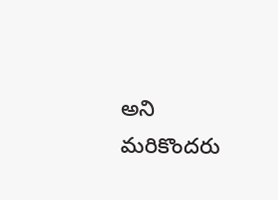అని మరికొందరు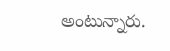అంటున్నారు.